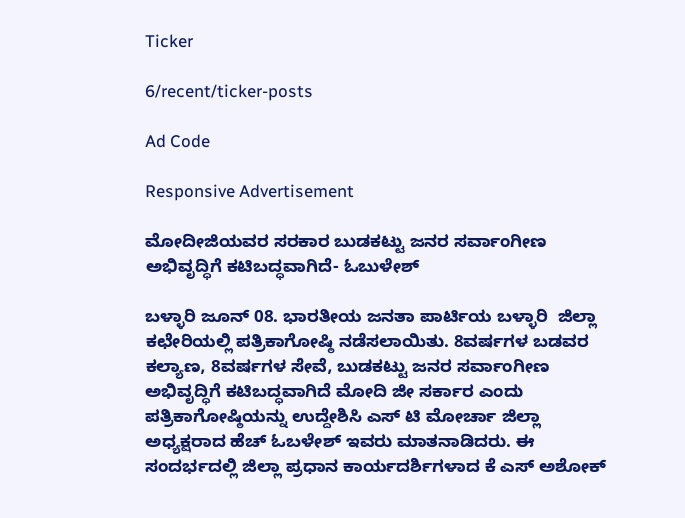Ticker

6/recent/ticker-posts

Ad Code

Responsive Advertisement

ಮೋದೀಜಿಯವರ ಸರಕಾರ ಬುಡಕಟ್ಟು ಜನರ ಸರ್ವಾಂಗೀಣ ಅಭಿವೃದ್ಧಿಗೆ ಕಟಿಬದ್ಧವಾಗಿದೆ- ಓಬುಳೇಶ್

ಬಳ್ಳಾರಿ ಜೂನ್ 08. ಭಾರತೀಯ ಜನತಾ ಪಾರ್ಟಿಯ ಬಳ್ಳಾರಿ  ಜಿಲ್ಲಾ ಕಛೇರಿಯಲ್ಲಿ ಪತ್ರಿಕಾಗೋಷ್ಠಿ ನಡೆಸಲಾಯಿತು. 8ವರ್ಷಗಳ ಬಡವರ ಕಲ್ಯಾಣ, 8ವರ್ಷಗಳ ಸೇವೆ, ಬುಡಕಟ್ಟು ಜನರ ಸರ್ವಾಂಗೀಣ ಅಭಿವೃದ್ಧಿಗೆ ಕಟಿಬದ್ಧವಾಗಿದೆ ಮೋದಿ ಜೀ ಸರ್ಕಾರ ಎಂದು ಪತ್ರಿಕಾಗೋಷ್ಠಿಯನ್ನು ಉದ್ದೇಶಿಸಿ ಎಸ್ ಟಿ ಮೋರ್ಚಾ ಜಿಲ್ಲಾ ಅಧ್ಯಕ್ಷರಾದ ಹೆಚ್ ಓಬಳೇಶ್ ಇವರು ಮಾತನಾಡಿದರು. ಈ ಸಂದರ್ಭದಲ್ಲಿ ಜಿಲ್ಲಾ ಪ್ರಧಾನ ಕಾರ್ಯದರ್ಶಿಗಳಾದ ಕೆ ಎಸ್ ಅಶೋಕ್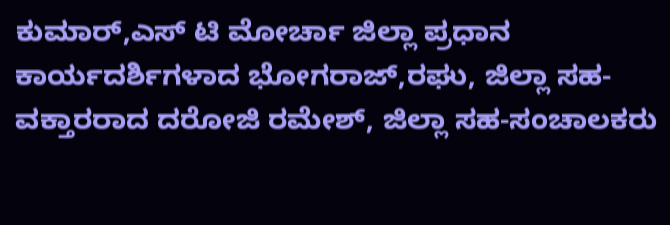ಕುಮಾರ್,ಎಸ್ ಟಿ ಮೋರ್ಚಾ ಜಿಲ್ಲಾ ಪ್ರಧಾನ ಕಾರ್ಯದರ್ಶಿಗಳಾದ ಭೋಗರಾಜ್,ರಘು, ಜಿಲ್ಲಾ ಸಹ-ವಕ್ತಾರರಾದ ದರೋಜಿ ರಮೇಶ್, ಜಿಲ್ಲಾ ಸಹ-ಸಂಚಾಲಕರು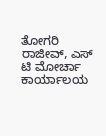ತೋಗರಿ ರಾಜೀವ್, ಎಸ್ ಟಿ ಮೋರ್ಚಾ ಕಾರ್ಯಾಲಯ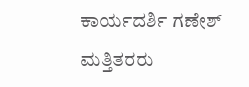ಕಾರ್ಯದರ್ಶಿ ಗಣೇಶ್ ಮತ್ತಿತರರು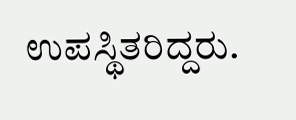ಉಪಸ್ಥಿತರಿದ್ದರು.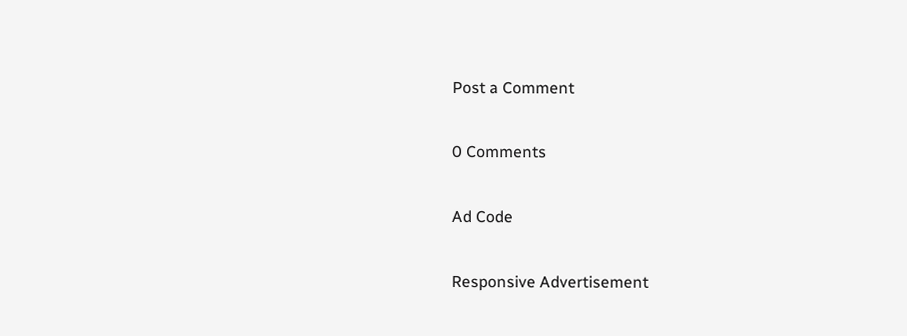Post a Comment

0 Comments

Ad Code

Responsive Advertisement